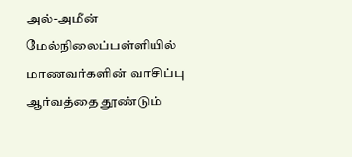அல்-அமீன் மேல்நிலைப்பள்ளியில் மாணவர்களின் வாசிப்பு ஆர்வத்தை தூண்டும்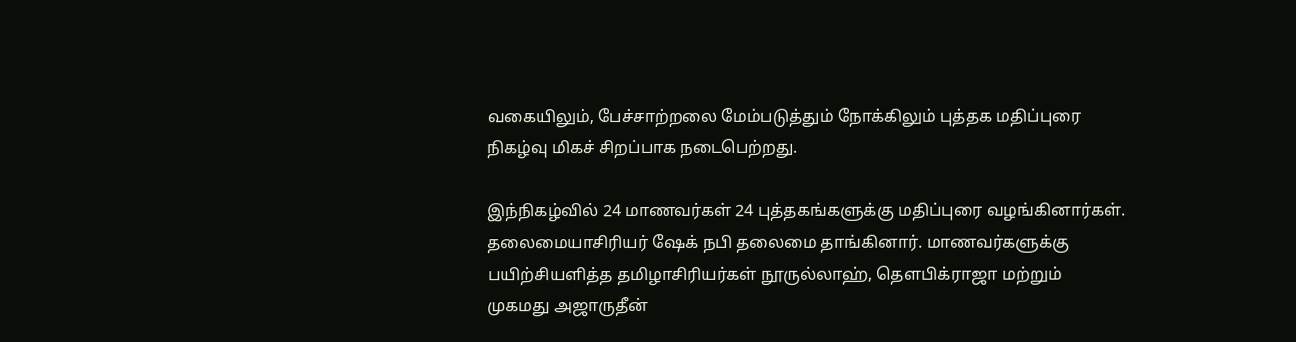வகையிலும், பேச்சாற்றலை மேம்படுத்தும் நோக்கிலும் புத்தக மதிப்புரை நிகழ்வு மிகச் சிறப்பாக நடைபெற்றது.

இந்நிகழ்வில் 24 மாணவர்கள் 24 புத்தகங்களுக்கு மதிப்புரை வழங்கினார்கள். தலைமையாசிரியர் ஷேக் நபி தலைமை தாங்கினார். மாணவர்களுக்கு பயிற்சியளித்த தமிழாசிரியர்கள் நூருல்லாஹ், தெளபிக்ராஜா மற்றும் முகமது அஜாருதீன்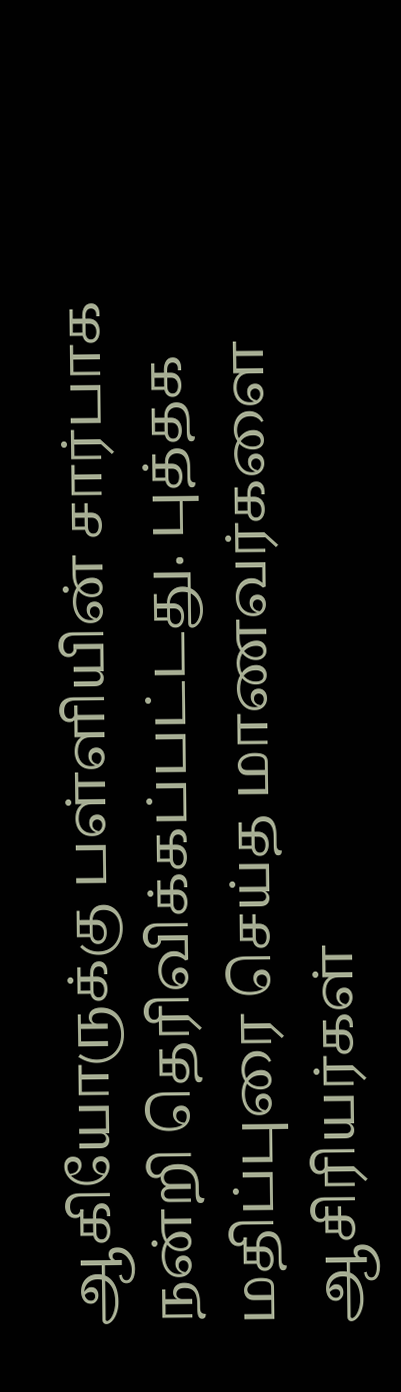ஆகியோருக்கு பள்ளியின் சார்பாக நன்றி தெரிவிக்கப்பட்டது. புத்தக மதிப்புரை செய்த மாணவர்களை ஆசிரியர்கள்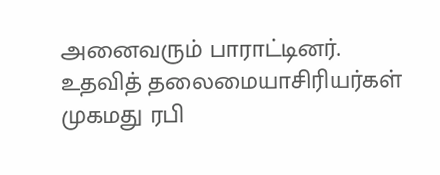அனைவரும் பாராட்டினர்.
உதவித் தலைமையாசிரியர்கள் முகமது ரபி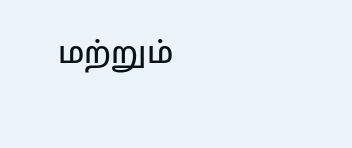மற்றும்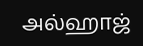அல்ஹாஜ்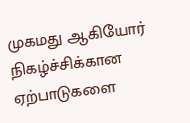முகமது ஆகியோர் நிகழ்ச்சிக்கான ஏற்பாடுகளை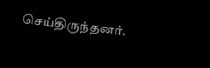செய்திருந்தனர்.